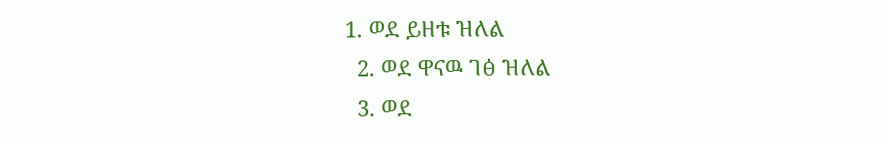1. ወደ ይዘቱ ዝለል
  2. ወደ ዋናዉ ገፅ ዝለል
  3. ወደ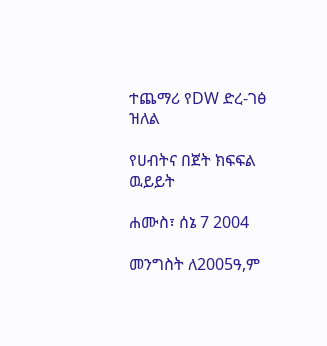ተጨማሪ የDW ድረ-ገፅ ዝለል

የሀብትና በጀት ክፍፍል ዉይይት

ሐሙስ፣ ሰኔ 7 2004

መንግስት ለ2005ዓ,ም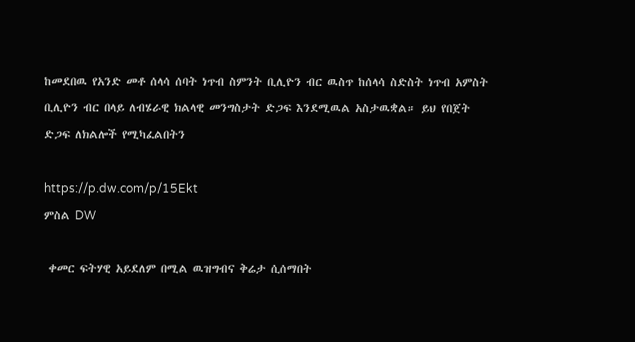ከመደበዉ የአንድ መቶ ሰላሳ ሰባት ነጥብ ስምንት ቢሊዮን ብር ዉስጥ ከሰላሳ ስድስት ነጥብ አምስት ቢሊዮን ብር በላይ ለብሄራዊ ክልላዊ መንግስታት ድጋፍ እንደሚዉል አስታዉቋል። ይህ የበጀት ድጋፍ ለክልሎች የሚካፈልበትን

https://p.dw.com/p/15Ekt
ምስል DW

 ቀመር ፍትሃዊ አይደለም በሚል ዉዝግብና ቅሬታ ሲሰማበት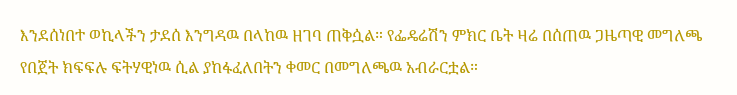እንደሰነበተ ወኪላችን ታደሰ እንግዳዉ በላከዉ ዘገባ ጠቅሷል። የፌዴሬሽን ምክር ቤት ዛሬ በሰጠዉ ጋዜጣዊ መግለጫ የበጀት ክፍፍሉ ፍትሃዊነዉ ሲል ያከፋፈለበትን ቀመር በመግለጫዉ አብራርቷል።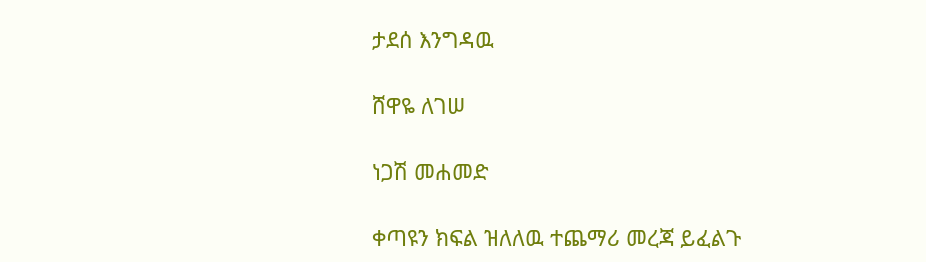ታደሰ እንግዳዉ

ሸዋዬ ለገሠ

ነጋሽ መሐመድ

ቀጣዩን ክፍል ዝለለዉ ተጨማሪ መረጃ ይፈልጉ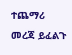ተጨማሪ መረጃ ይፈልጉ